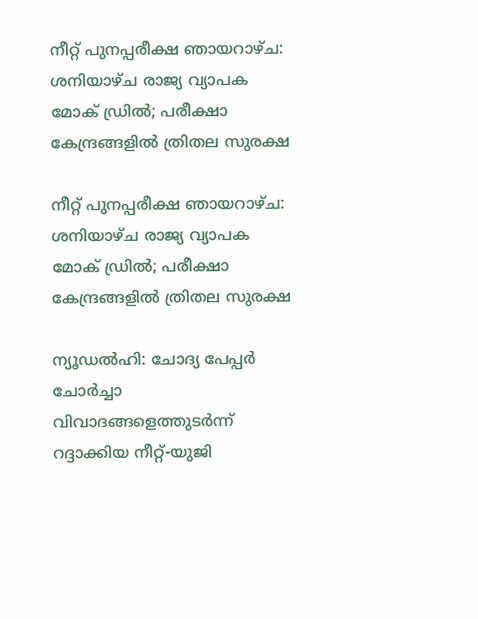നീറ്റ് പുനപ്പരീക്ഷ ഞായറാഴ്ച: ശനിയാഴ്ച രാജ്യ വ്യാപക മോക് ഡ്രില്‍; പരീക്ഷാ കേന്ദ്രങ്ങളില്‍ ത്രിതല സുരക്ഷ

നീറ്റ് പുനപ്പരീക്ഷ ഞായറാഴ്ച: ശനിയാഴ്ച രാജ്യ വ്യാപക മോക് ഡ്രില്‍; പരീക്ഷാ കേന്ദ്രങ്ങളില്‍ ത്രിതല സുരക്ഷ

ന്യൂഡല്‍ഹി: ചോദ്യ പേപ്പര്‍ ചോര്‍ച്ചാ വിവാദങ്ങളെത്തുടര്‍ന്ന് റദ്ദാക്കിയ നീറ്റ്-യുജി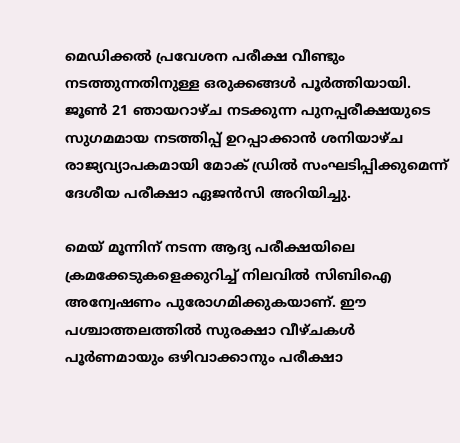മെഡിക്കല്‍ പ്രവേശന പരീക്ഷ വീണ്ടും നടത്തുന്നതിനുള്ള ഒരുക്കങ്ങള്‍ പൂര്‍ത്തിയായി. ജൂണ്‍ 21 ഞായറാഴ്ച നടക്കുന്ന പുനപ്പരീക്ഷയുടെ സുഗമമായ നടത്തിപ്പ് ഉറപ്പാക്കാന്‍ ശനിയാഴ്ച രാജ്യവ്യാപകമായി മോക് ഡ്രില്‍ സംഘടിപ്പിക്കുമെന്ന് ദേശീയ പരീക്ഷാ ഏജന്‍സി അറിയിച്ചു.

മെയ് മൂന്നിന് നടന്ന ആദ്യ പരീക്ഷയിലെ ക്രമക്കേടുകളെക്കുറിച്ച് നിലവില്‍ സിബിഐ അന്വേഷണം പുരോഗമിക്കുകയാണ്. ഈ പശ്ചാത്തലത്തില്‍ സുരക്ഷാ വീഴ്ചകള്‍ പൂര്‍ണമായും ഒഴിവാക്കാനും പരീക്ഷാ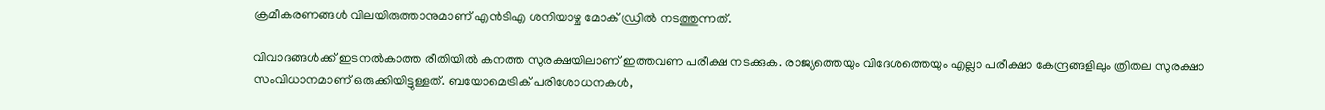ക്രമീകരണങ്ങള്‍ വിലയിരുത്താനുമാണ് എന്‍ടിഎ ശനിയാഴ്ച മോക് ഡ്രില്‍ നടത്തുന്നത്.

വിവാദങ്ങള്‍ക്ക് ഇടനല്‍കാത്ത രീതിയില്‍ കനത്ത സുരക്ഷയിലാണ് ഇത്തവണ പരീക്ഷ നടക്കുക. രാജ്യത്തെയും വിദേശത്തെയും എല്ലാ പരീക്ഷാ കേന്ദ്രങ്ങളിലും ത്രിതല സുരക്ഷാ സംവിധാനമാണ് ഒരുക്കിയിട്ടുള്ളത്. ബയോമെട്രിക് പരിശോധനകള്‍,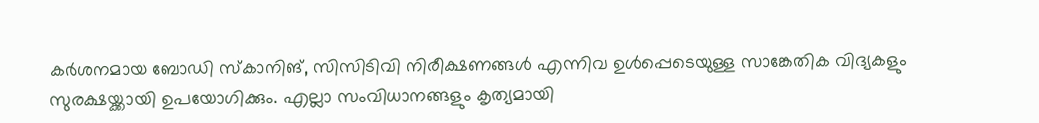കര്‍ശനമായ ബോഡി സ്‌കാനിങ്, സിസിടിവി നിരീക്ഷണങ്ങള്‍ എന്നിവ ഉള്‍പ്പെടെയുള്ള സാങ്കേതിക വിദ്യകളും സുരക്ഷയ്ക്കായി ഉപയോഗിക്കും. എല്ലാ സംവിധാനങ്ങളും കൃത്യമായി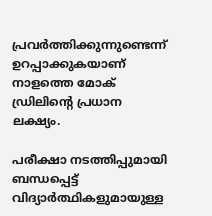പ്രവര്‍ത്തിക്കുന്നുണ്ടെന്ന് ഉറപ്പാക്കുകയാണ് നാളത്തെ മോക് ഡ്രിലിന്റെ പ്രധാന ലക്ഷ്യം.

പരീക്ഷാ നടത്തിപ്പുമായി ബന്ധപ്പെട്ട് വിദ്യാര്‍ത്ഥികളുമായുള്ള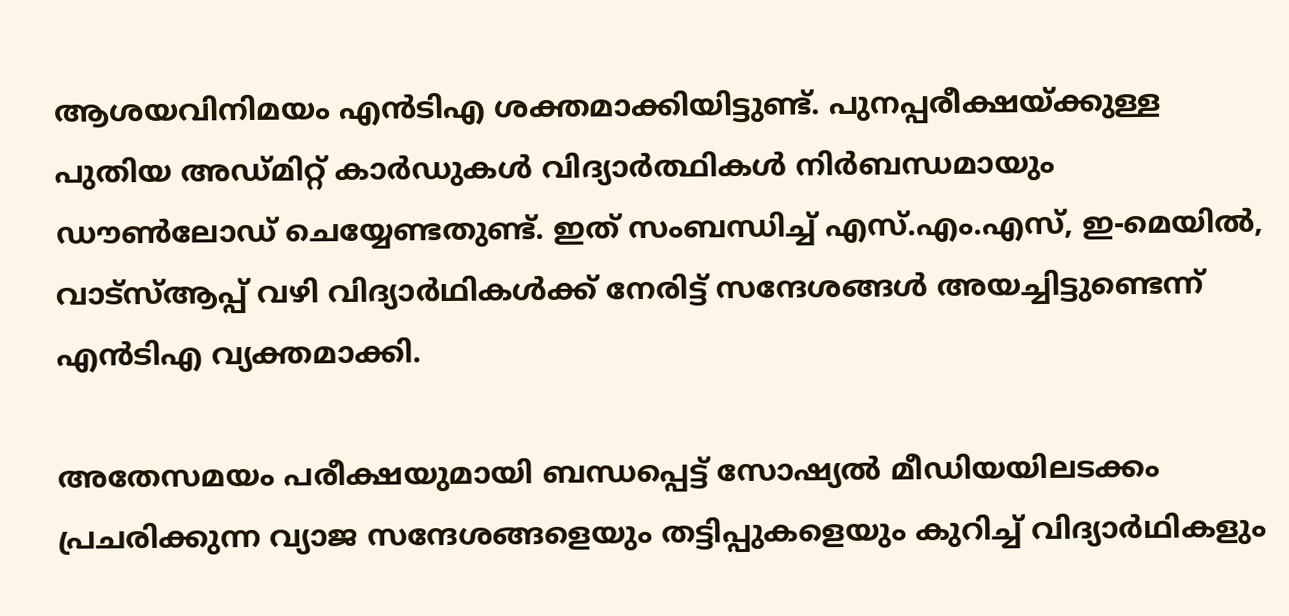ആശയവിനിമയം എന്‍ടിഎ ശക്തമാക്കിയിട്ടുണ്ട്. പുനപ്പരീക്ഷയ്ക്കുള്ള പുതിയ അഡ്മിറ്റ് കാര്‍ഡുകള്‍ വിദ്യാര്‍ത്ഥികള്‍ നിര്‍ബന്ധമായും ഡൗണ്‍ലോഡ് ചെയ്യേണ്ടതുണ്ട്. ഇത് സംബന്ധിച്ച് എസ്.എം.എസ്, ഇ-മെയില്‍, വാട്സ്ആപ്പ് വഴി വിദ്യാര്‍ഥികള്‍ക്ക് നേരിട്ട് സന്ദേശങ്ങള്‍ അയച്ചിട്ടുണ്ടെന്ന് എന്‍ടിഎ വ്യക്തമാക്കി.

അതേസമയം പരീക്ഷയുമായി ബന്ധപ്പെട്ട് സോഷ്യല്‍ മീഡിയയിലടക്കം പ്രചരിക്കുന്ന വ്യാജ സന്ദേശങ്ങളെയും തട്ടിപ്പുകളെയും കുറിച്ച് വിദ്യാര്‍ഥികളും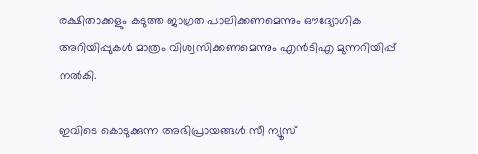രക്ഷിതാക്കളും കടുത്ത ജാഗ്രത പാലിക്കണമെന്നും ഔദ്യോഗിക അറിയിപ്പുകള്‍ മാത്രം വിശ്വസിക്കണമെന്നും എന്‍ടിഎ മുന്നറിയിപ്പ് നല്‍കി.

ഇവിടെ കൊടുക്കുന്ന അഭിപ്രായങ്ങള്‍ സീ ന്യൂസ്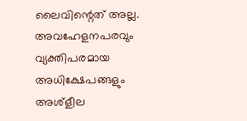ലൈവിന്റെത് അല്ല. അവഹേളനപരവും വ്യക്തിപരമായ അധിക്ഷേപങ്ങളും അശ്‌ളീല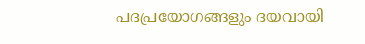പദപ്രയോഗങ്ങളും ദയവായി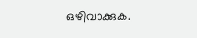ഒഴിവാക്കുക.